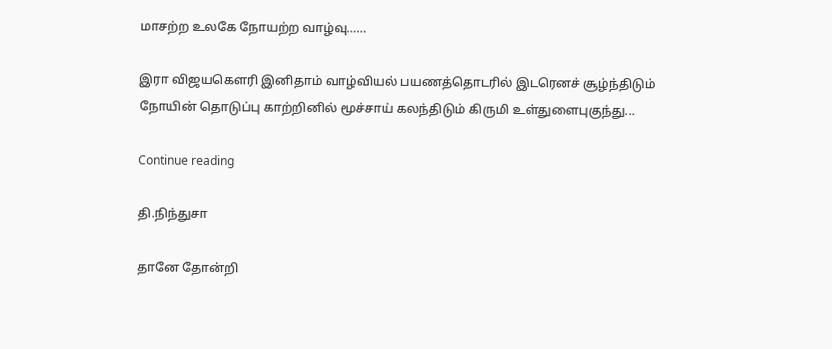மாசற்ற உலகே நோயற்ற வாழ்வு……

இரா விஜயகௌரி இனிதாம் வாழ்வியல் பயணத்தொடரில் இடரெனச் சூழ்ந்திடும் நோயின் தொடுப்பு காற்றினில் மூச்சாய் கலந்திடும் கிருமி உள்துளைபுகுந்து...

Continue reading

தி.நிந்துசா

தானே தோன்றி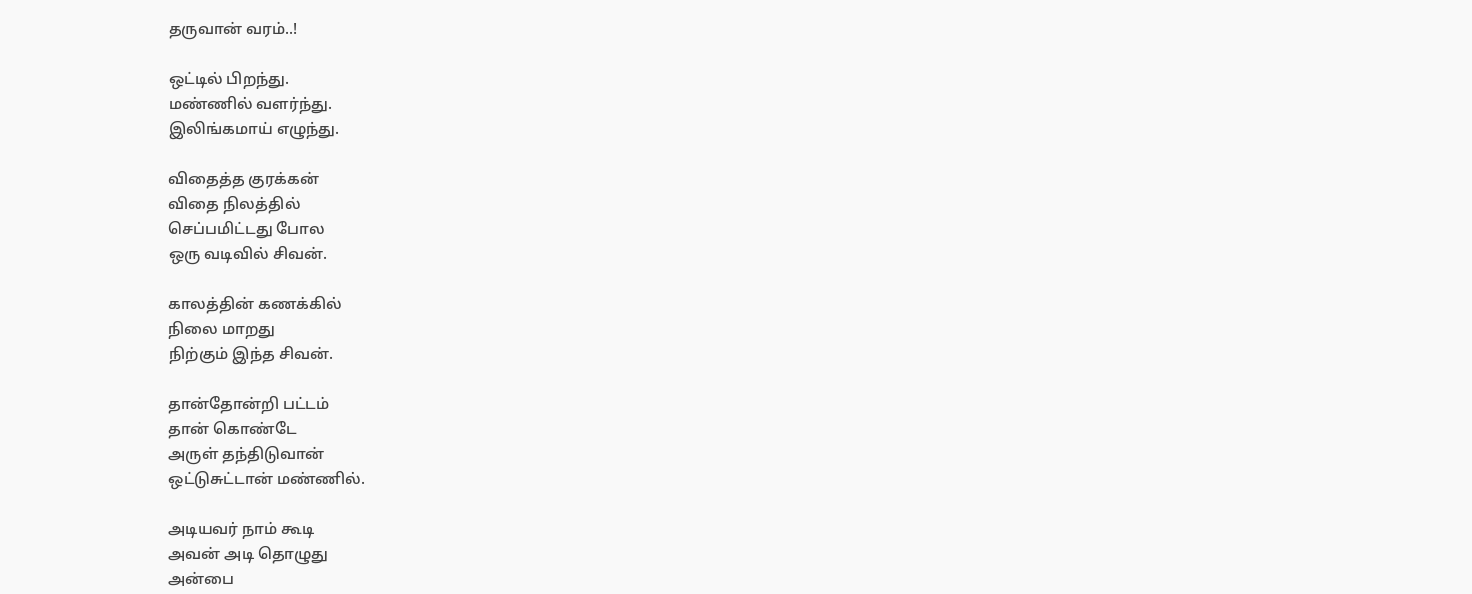தருவான் வரம்..!

ஒட்டில் பிறந்து.
மண்ணில் வளர்ந்து.
இலிங்கமாய் எழுந்து.

விதைத்த குரக்கன்
விதை நிலத்தில்
செப்பமிட்டது போல
ஒரு வடிவில் சிவன்.

காலத்தின் கணக்கில்
நிலை மாறது
நிற்கும் இந்த சிவன்.

தான்தோன்றி பட்டம்
தான் கொண்டே
அருள் தந்திடுவான்
ஒட்டுசுட்டான் மண்ணில்.

அடியவர் நாம் கூடி
அவன் அடி தொழுது
அன்பை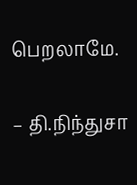பெறலாமே.

– தி.நிந்துசா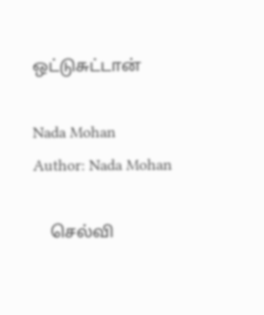ஒட்டுசுட்டான்

Nada Mohan
Author: Nada Mohan

    செல்வி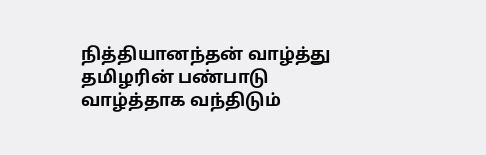நித்தியானந்தன் வாழ்த்து தமிழரின் பண்பாடு வாழ்த்தாக வந்திடும்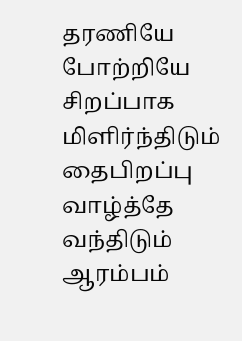தரணியே போற்றியே சிறப்பாக மிளிர்ந்திடும் தைபிறப்பு வாழ்த்தே வந்திடும் ஆரம்பம்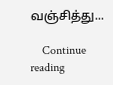வஞ்சித்து...

    Continue reading